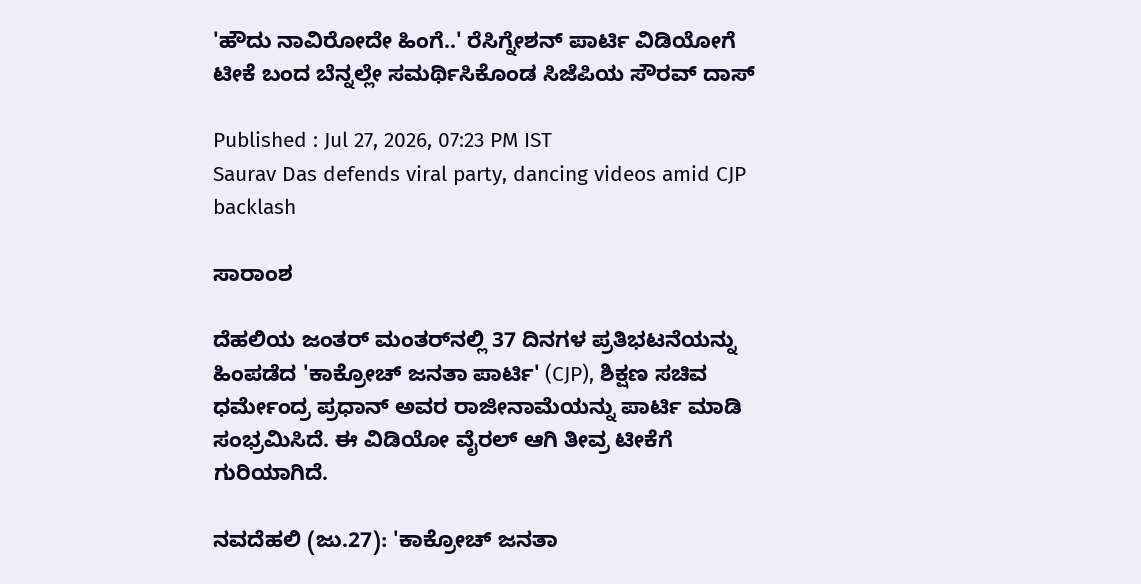'ಹೌದು ನಾವಿರೋದೇ ಹಿಂಗೆ..' ರೆಸಿಗ್ನೇಶನ್‌ ಪಾರ್ಟಿ ವಿಡಿಯೋಗೆ ಟೀಕೆ ಬಂದ ಬೆನ್ನಲ್ಲೇ ಸಮರ್ಥಿಸಿಕೊಂಡ ಸಿಜೆಪಿಯ ಸೌರವ್‌ ದಾಸ್‌

Published : Jul 27, 2026, 07:23 PM IST
Saurav Das defends viral party, dancing videos amid CJP backlash

ಸಾರಾಂಶ

ದೆಹಲಿಯ ಜಂತರ್ ಮಂತರ್‌ನಲ್ಲಿ 37 ದಿನಗಳ ಪ್ರತಿಭಟನೆಯನ್ನು ಹಿಂಪಡೆದ 'ಕಾಕ್ರೋಚ್ ಜನತಾ ಪಾರ್ಟಿ' (CJP), ಶಿಕ್ಷಣ ಸಚಿವ ಧರ್ಮೇಂದ್ರ ಪ್ರಧಾನ್ ಅವರ ರಾಜೀನಾಮೆಯನ್ನು ಪಾರ್ಟಿ ಮಾಡಿ ಸಂಭ್ರಮಿಸಿದೆ. ಈ ವಿಡಿಯೋ ವೈರಲ್ ಆಗಿ ತೀವ್ರ ಟೀಕೆಗೆ ಗುರಿಯಾಗಿದೆ.

ನವದೆಹಲಿ (ಜು.27): 'ಕಾಕ್ರೋಚ್ ಜನತಾ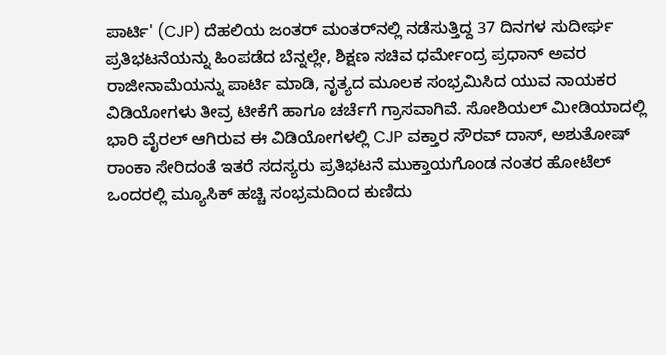ಪಾರ್ಟಿ' (CJP) ದೆಹಲಿಯ ಜಂತರ್ ಮಂತರ್‌ನಲ್ಲಿ ನಡೆಸುತ್ತಿದ್ದ 37 ದಿನಗಳ ಸುದೀರ್ಘ ಪ್ರತಿಭಟನೆಯನ್ನು ಹಿಂಪಡೆದ ಬೆನ್ನಲ್ಲೇ, ಶಿಕ್ಷಣ ಸಚಿವ ಧರ್ಮೇಂದ್ರ ಪ್ರಧಾನ್ ಅವರ ರಾಜೀನಾಮೆಯನ್ನು ಪಾರ್ಟಿ ಮಾಡಿ, ನೃತ್ಯದ ಮೂಲಕ ಸಂಭ್ರಮಿಸಿದ ಯುವ ನಾಯಕರ ವಿಡಿಯೋಗಳು ತೀವ್ರ ಟೀಕೆಗೆ ಹಾಗೂ ಚರ್ಚೆಗೆ ಗ್ರಾಸವಾಗಿವೆ. ಸೋಶಿಯಲ್‌ ಮೀಡಿಯಾದಲ್ಲಿ ಭಾರಿ ವೈರಲ್ ಆಗಿರುವ ಈ ವಿಡಿಯೋಗಳಲ್ಲಿ CJP ವಕ್ತಾರ ಸೌರವ್ ದಾಸ್, ಅಶುತೋಷ್ ರಾಂಕಾ ಸೇರಿದಂತೆ ಇತರೆ ಸದಸ್ಯರು ಪ್ರತಿಭಟನೆ ಮುಕ್ತಾಯಗೊಂಡ ನಂತರ ಹೋಟೆಲ್‌ ಒಂದರಲ್ಲಿ ಮ್ಯೂಸಿಕ್ ಹಚ್ಚಿ ಸಂಭ್ರಮದಿಂದ ಕುಣಿದು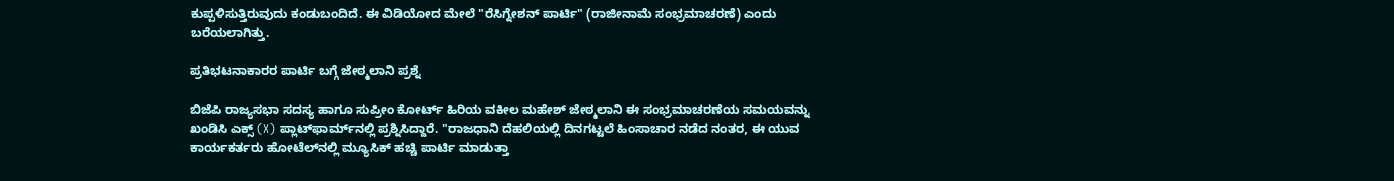ಕುಪ್ಪಳಿಸುತ್ತಿರುವುದು ಕಂಡುಬಂದಿದೆ. ಈ ವಿಡಿಯೋದ ಮೇಲೆ "ರೆಸಿಗ್ನೇಶನ್ ಪಾರ್ಟಿ" (ರಾಜೀನಾಮೆ ಸಂಭ್ರಮಾಚರಣೆ) ಎಂದು ಬರೆಯಲಾಗಿತ್ತು.

ಪ್ರತಿಭಟನಾಕಾರರ ಪಾರ್ಟಿ ಬಗ್ಗೆ ಜೇಠ್ಮಲಾನಿ ಪ್ರಶ್ನೆ

ಬಿಜೆಪಿ ರಾಜ್ಯಸಭಾ ಸದಸ್ಯ ಹಾಗೂ ಸುಪ್ರೀಂ ಕೋರ್ಟ್ ಹಿರಿಯ ವಕೀಲ ಮಹೇಶ್ ಜೇಠ್ಮಲಾನಿ ಈ ಸಂಭ್ರಮಾಚರಣೆಯ ಸಮಯವನ್ನು ಖಂಡಿಸಿ ಎಕ್ಸ್ (X) ಪ್ಲಾಟ್‌ಫಾರ್ಮ್‌ನಲ್ಲಿ ಪ್ರಶ್ನಿಸಿದ್ದಾರೆ. "ರಾಜಧಾನಿ ದೆಹಲಿಯಲ್ಲಿ ದಿನಗಟ್ಟಲೆ ಹಿಂಸಾಚಾರ ನಡೆದ ನಂತರ, ಈ ಯುವ ಕಾರ್ಯಕರ್ತರು ಹೋಟೆಲ್‌ನಲ್ಲಿ ಮ್ಯೂಸಿಕ್ ಹಚ್ಚಿ ಪಾರ್ಟಿ ಮಾಡುತ್ತಾ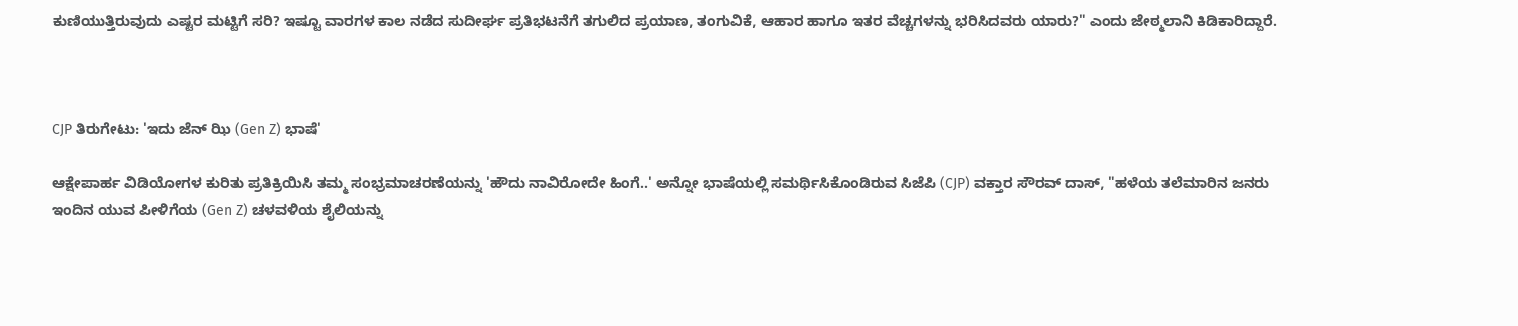ಕುಣಿಯುತ್ತಿರುವುದು ಎಷ್ಟರ ಮಟ್ಟಿಗೆ ಸರಿ? ಇಷ್ಟೂ ವಾರಗಳ ಕಾಲ ನಡೆದ ಸುದೀರ್ಘ ಪ್ರತಿಭಟನೆಗೆ ತಗುಲಿದ ಪ್ರಯಾಣ, ತಂಗುವಿಕೆ, ಆಹಾರ ಹಾಗೂ ಇತರ ವೆಚ್ಚಗಳನ್ನು ಭರಿಸಿದವರು ಯಾರು?" ಎಂದು ಜೇಠ್ಮಲಾನಿ ಕಿಡಿಕಾರಿದ್ದಾರೆ.



CJP ತಿರುಗೇಟು: 'ಇದು ಜೆನ್ ಝಿ (Gen Z) ಭಾಷೆ'

ಆಕ್ಷೇಪಾರ್ಹ ವಿಡಿಯೋಗಳ ಕುರಿತು ಪ್ರತಿಕ್ರಿಯಿಸಿ ತಮ್ಮ ಸಂಭ್ರಮಾಚರಣೆಯನ್ನು 'ಹೌದು ನಾವಿರೋದೇ ಹಿಂಗೆ..' ಅನ್ನೋ ಭಾಷೆಯಲ್ಲಿ ಸಮರ್ಥಿಸಿಕೊಂಡಿರುವ ಸಿಜೆಪಿ (CJP) ವಕ್ತಾರ ಸೌರವ್ ದಾಸ್, "ಹಳೆಯ ತಲೆಮಾರಿನ ಜನರು ಇಂದಿನ ಯುವ ಪೀಳಿಗೆಯ (Gen Z) ಚಳವಳಿಯ ಶೈಲಿಯನ್ನು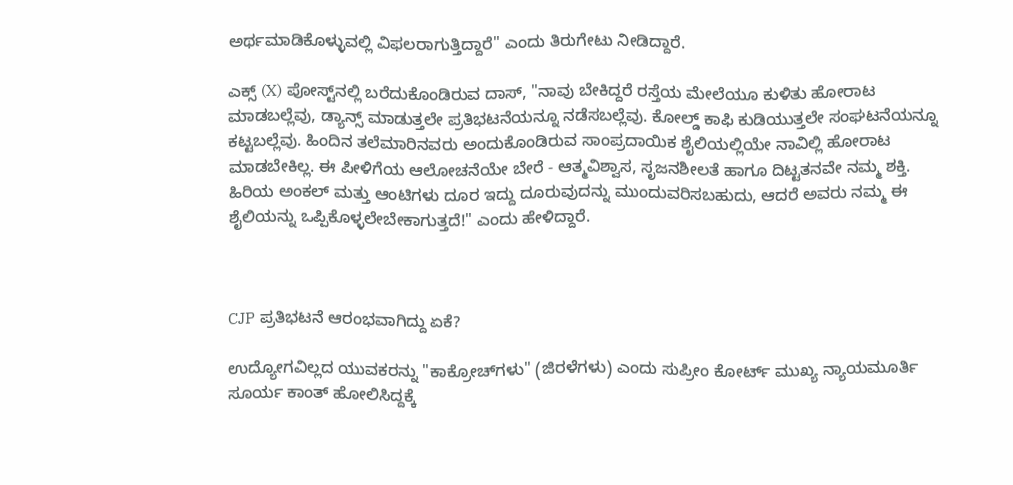ಅರ್ಥಮಾಡಿಕೊಳ್ಳುವಲ್ಲಿ ವಿಫಲರಾಗುತ್ತಿದ್ದಾರೆ" ಎಂದು ತಿರುಗೇಟು ನೀಡಿದ್ದಾರೆ.

ಎಕ್ಸ್ (X) ಪೋಸ್ಟ್‌ನಲ್ಲಿ ಬರೆದುಕೊಂಡಿರುವ ದಾಸ್, "ನಾವು ಬೇಕಿದ್ದರೆ ರಸ್ತೆಯ ಮೇಲೆಯೂ ಕುಳಿತು ಹೋರಾಟ ಮಾಡಬಲ್ಲೆವು, ಡ್ಯಾನ್ಸ್ ಮಾಡುತ್ತಲೇ ಪ್ರತಿಭಟನೆಯನ್ನೂ ನಡೆಸಬಲ್ಲೆವು. ಕೋಲ್ಡ್ ಕಾಫಿ ಕುಡಿಯುತ್ತಲೇ ಸಂಘಟನೆಯನ್ನೂ ಕಟ್ಟಬಲ್ಲೆವು. ಹಿಂದಿನ ತಲೆಮಾರಿನವರು ಅಂದುಕೊಂಡಿರುವ ಸಾಂಪ್ರದಾಯಿಕ ಶೈಲಿಯಲ್ಲಿಯೇ ನಾವಿಲ್ಲಿ ಹೋರಾಟ ಮಾಡಬೇಕಿಲ್ಲ. ಈ ಪೀಳಿಗೆಯ ಆಲೋಚನೆಯೇ ಬೇರೆ - ಆತ್ಮವಿಶ್ವಾಸ, ಸೃಜನಶೀಲತೆ ಹಾಗೂ ದಿಟ್ಟತನವೇ ನಮ್ಮ ಶಕ್ತಿ. ಹಿರಿಯ ಅಂಕಲ್ ಮತ್ತು ಆಂಟಿಗಳು ದೂರ ಇದ್ದು ದೂರುವುದನ್ನು ಮುಂದುವರಿಸಬಹುದು, ಆದರೆ ಅವರು ನಮ್ಮ ಈ ಶೈಲಿಯನ್ನು ಒಪ್ಪಿಕೊಳ್ಳಲೇಬೇಕಾಗುತ್ತದೆ!" ಎಂದು ಹೇಳಿದ್ದಾರೆ.



CJP ಪ್ರತಿಭಟನೆ ಆರಂಭವಾಗಿದ್ದು ಏಕೆ?

ಉದ್ಯೋಗವಿಲ್ಲದ ಯುವಕರನ್ನು "ಕಾಕ್ರೋಚ್‌ಗಳು" (ಜಿರಳೆಗಳು) ಎಂದು ಸುಪ್ರೀಂ ಕೋರ್ಟ್ ಮುಖ್ಯ ನ್ಯಾಯಮೂರ್ತಿ ಸೂರ್ಯ ಕಾಂತ್ ಹೋಲಿಸಿದ್ದಕ್ಕೆ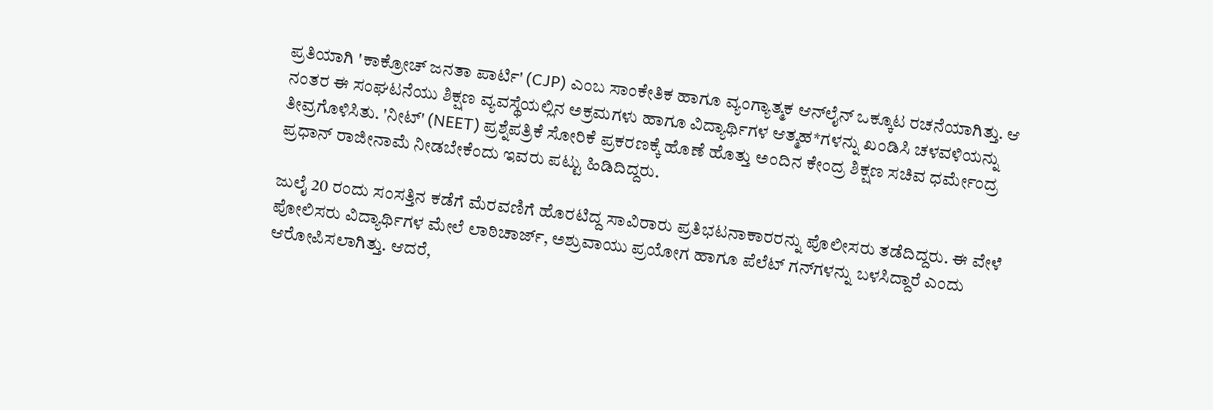ಪ್ರತಿಯಾಗಿ 'ಕಾಕ್ರೋಚ್ ಜನತಾ ಪಾರ್ಟಿ' (CJP) ಎಂಬ ಸಾಂಕೇತಿಕ ಹಾಗೂ ವ್ಯಂಗ್ಯಾತ್ಮಕ ಆನ್‌ಲೈನ್ ಒಕ್ಕೂಟ ರಚನೆಯಾಗಿತ್ತು. ಆ ನಂತರ ಈ ಸಂಘಟನೆಯು ಶಿಕ್ಷಣ ವ್ಯವಸ್ಥೆಯಲ್ಲಿನ ಅಕ್ರಮಗಳು ಹಾಗೂ ವಿದ್ಯಾರ್ಥಿಗಳ ಆತ್ಮಹ*ಗಳನ್ನು ಖಂಡಿಸಿ ಚಳವಳಿಯನ್ನು ತೀವ್ರಗೊಳಿಸಿತು. 'ನೀಟ್' (NEET) ಪ್ರಶ್ನೆಪತ್ರಿಕೆ ಸೋರಿಕೆ ಪ್ರಕರಣಕ್ಕೆ ಹೊಣೆ ಹೊತ್ತು ಅಂದಿನ ಕೇಂದ್ರ ಶಿಕ್ಷಣ ಸಚಿವ ಧರ್ಮೇಂದ್ರ ಪ್ರಧಾನ್ ರಾಜೀನಾಮೆ ನೀಡಬೇಕೆಂದು ಇವರು ಪಟ್ಟು ಹಿಡಿದಿದ್ದರು.

ಜುಲೈ 20 ರಂದು ಸಂಸತ್ತಿನ ಕಡೆಗೆ ಮೆರವಣಿಗೆ ಹೊರಟಿದ್ದ ಸಾವಿರಾರು ಪ್ರತಿಭಟನಾಕಾರರನ್ನು ಪೊಲೀಸರು ತಡೆದಿದ್ದರು. ಈ ವೇಳೆ ಪೋಲಿಸರು ವಿದ್ಯಾರ್ಥಿಗಳ ಮೇಲೆ ಲಾಠಿಚಾರ್ಜ್, ಅಶ್ರುವಾಯು ಪ್ರಯೋಗ ಹಾಗೂ ಪೆಲೆಟ್ ಗನ್‌ಗಳನ್ನು ಬಳಸಿದ್ದಾರೆ ಎಂದು ಆರೋಪಿಸಲಾಗಿತ್ತು. ಆದರೆ,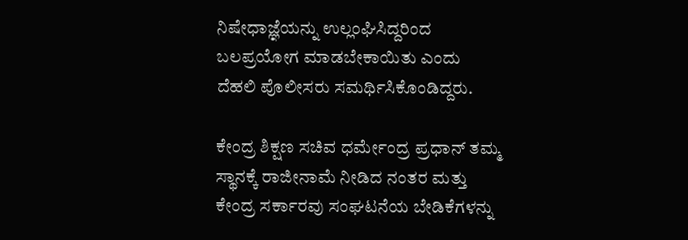ನಿಷೇಧಾಜ್ಞೆಯನ್ನು ಉಲ್ಲಂಘಿಸಿದ್ದರಿಂದ ಬಲಪ್ರಯೋಗ ಮಾಡಬೇಕಾಯಿತು ಎಂದು ದೆಹಲಿ ಪೊಲೀಸರು ಸಮರ್ಥಿಸಿಕೊಂಡಿದ್ದರು.

ಕೇಂದ್ರ ಶಿಕ್ಷಣ ಸಚಿವ ಧರ್ಮೇಂದ್ರ ಪ್ರಧಾನ್ ತಮ್ಮ ಸ್ಥಾನಕ್ಕೆ ರಾಜೀನಾಮೆ ನೀಡಿದ ನಂತರ ಮತ್ತು ಕೇಂದ್ರ ಸರ್ಕಾರವು ಸಂಘಟನೆಯ ಬೇಡಿಕೆಗಳನ್ನು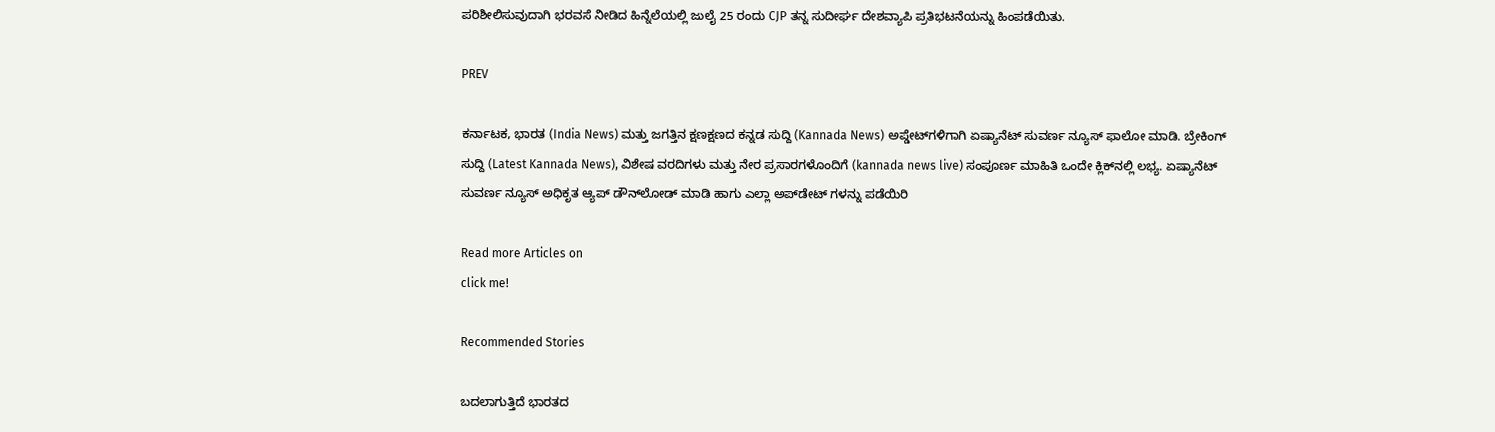ಪರಿಶೀಲಿಸುವುದಾಗಿ ಭರವಸೆ ನೀಡಿದ ಹಿನ್ನೆಲೆಯಲ್ಲಿ ಜುಲೈ 25 ರಂದು CJP ತನ್ನ ಸುದೀರ್ಘ ದೇಶವ್ಯಾಪಿ ಪ್ರತಿಭಟನೆಯನ್ನು ಹಿಂಪಡೆಯಿತು.

PREV

ಕರ್ನಾಟಕ, ಭಾರತ (India News) ಮತ್ತು ಜಗತ್ತಿನ ಕ್ಷಣಕ್ಷಣದ ಕನ್ನಡ ಸುದ್ದಿ (Kannada News) ಅಪ್ಡೇಟ್‌ಗಳಿಗಾಗಿ ಏಷ್ಯಾನೆಟ್ ಸುವರ್ಣ ನ್ಯೂಸ್‌ ಫಾಲೋ ಮಾಡಿ. ಬ್ರೇಕಿಂಗ್ ಸುದ್ದಿ (Latest Kannada News), ವಿಶೇಷ ವರದಿಗಳು ಮತ್ತು ನೇರ ಪ್ರಸಾರಗಳೊಂದಿಗೆ (kannada news live) ಸಂಪೂರ್ಣ ಮಾಹಿತಿ ಒಂದೇ ಕ್ಲಿಕ್‌ನಲ್ಲಿ ಲಭ್ಯ. ಏಷ್ಯಾನೆಟ್ ಸುವರ್ಣ ನ್ಯೂಸ್ ಅಧಿಕೃತ ಆ್ಯಪ್ ಡೌನ್‌ಲೋಡ್ ಮಾಡಿ ಹಾಗು ಎಲ್ಲಾ ಅಪ್‌ಡೇಟ್ ಗಳನ್ನು ಪಡೆಯಿರಿ

Read more Articles on
click me!

Recommended Stories

ಬದಲಾಗುತ್ತಿದೆ ಭಾರತದ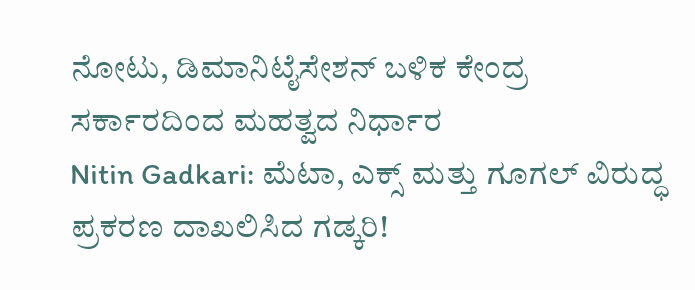ನೋಟು, ಡಿಮಾನಿಟೈಸೇಶನ್ ಬಳಿಕ ಕೇಂದ್ರ ಸರ್ಕಾರದಿಂದ ಮಹತ್ವದ ನಿರ್ಧಾರ
Nitin Gadkari: ಮೆಟಾ, ಎಕ್ಸ್ ಮತ್ತು ಗೂಗಲ್ ವಿರುದ್ಧ ಪ್ರಕರಣ ದಾಖಲಿಸಿದ ಗಡ್ಕರಿ!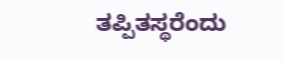ತಪ್ಪಿತಸ್ಥರೆಂದು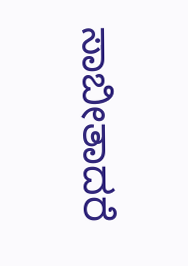ಸಾಬೀತಾದರೆ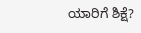ಯಾರಿಗೆ ಶಿಕ್ಷೆ?